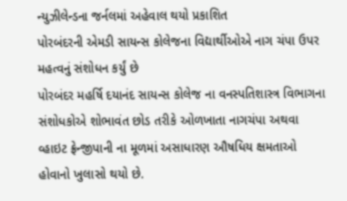ન્યુઝીલેન્ડના જર્નલમાં અહેવાલ થયો પ્રકાશિત
પોરબંદરની એમડી સાયન્સ કોલેજના વિદ્યાર્થીઓએ નાગ ચંપા ઉપર મહત્વનું સંશોધન કર્યું છે
પોરબંદર મહર્ષિ દયાનંદ સાયન્સ કોલેજ ના વનસ્પતિશાસ્ત્ર વિભાગના સંશોધકોએ શોભાવંત છોડ તરીકે ઓળખાતા નાગચંપા અથવા વ્હાઇટ ફ્રેન્જીપાની ના મૂળમાં અસાધારણ ઔષધિય ક્ષમતાઓ હોવાનો ખુલાસો થયો છે.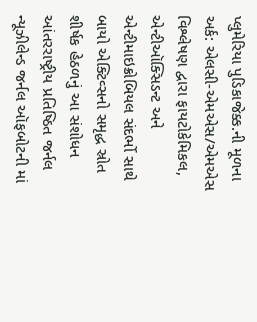પ્લુમેરિયા પુડિકાજેક્ક.ની મૂળના અર્ક: એલસી-એમએસ/એમએસ વિશ્લેષણ દ્વારા ફાયટોકેમિકલ, એન્ટીઑક્સિડન્ટ અને એન્ટીમાઇક્રોબિયલ સંદર્ભો સાથે બાયો એક્ટિવ્સનો સમૃદ્ધ સ્રોત શીર્ષક હેઠળનું આ સંશોધન આંતરરાષ્ટ્રીય પ્રતિષ્ઠિત જર્નલ ન્યૂઝીલેન્ડ જર્નલ ઑફબોટની માં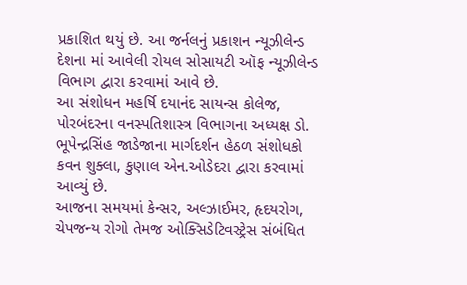પ્રકાશિત થયું છે. આ જર્નલનું પ્રકાશન ન્યૂઝીલેન્ડ દેશના માં આવેલી રોયલ સોસાયટી ઑફ ન્યૂઝીલેન્ડ વિભાગ દ્વારા કરવામાં આવે છે.
આ સંશોધન મહર્ષિ દયાનંદ સાયન્સ કોલેજ, પોરબંદરના વનસ્પતિશાસ્ત્ર વિભાગના અધ્યક્ષ ડો. ભૂપેન્દ્રસિંહ જાડેજાના માર્ગદર્શન હેઠળ સંશોધકો કવન શુક્લા, કુણાલ એન.ઓડેદરા દ્વારા કરવામાં આવ્યું છે.
આજના સમયમાં કેન્સર, અલ્ઝાઈમર, હૃદયરોગ, ચેપજન્ય રોગો તેમજ ઓક્સિડેટિવસ્ટ્રેસ સંબંધિત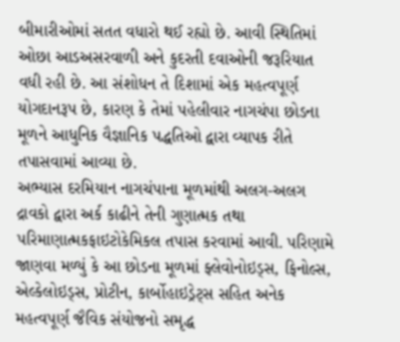બીમારીઓમાં સતત વધારો થઈ રહ્યો છે. આવી સ્થિતિમાં ઓછા આડઅસરવાળી અને કુદરતી દવાઓની જરૂરિયાત વધી રહી છે. આ સંશોધન તે દિશામાં એક મહત્વપૂર્ણ યોગદાનરૂપ છે, કારણ કે તેમાં પહેલીવાર નાગચંપા છોડના મૂળને આધુનિક વૈજ્ઞાનિક પદ્ધતિઓ દ્વારા વ્યાપક રીતે તપાસવામાં આવ્યા છે.
અભ્યાસ દરમિયાન નાગચંપાના મૂળમાંથી અલગ-અલગ દ્રાવકો દ્વારા અર્ક કાઢીને તેની ગુણાત્મક તથા પરિમાણાત્મકફાઇટોકેમિકલ તપાસ કરવામાં આવી. પરિણામે જાણવા મળ્યું કે આ છોડના મૂળમાં ફ્લેવોનોઇડ્સ, ફિનોલ્સ, એલ્કેલોઇડ્સ, પ્રોટીન, કાર્બોહાઇડ્રેટ્સ સહિત અનેક મહત્વપૂર્ણ જૈવિક સંયોજનો સમૃદ્ધ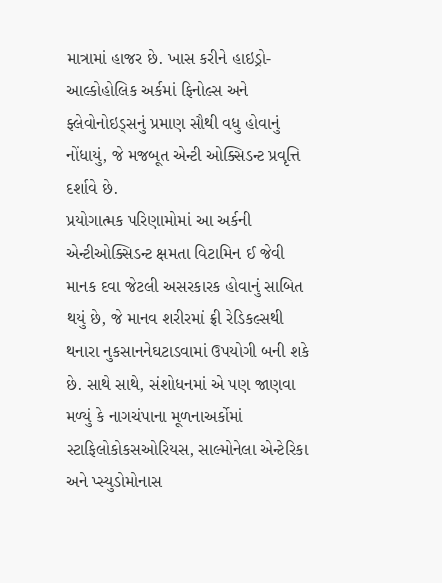માત્રામાં હાજર છે. ખાસ કરીને હાઇડ્રો-આલ્કોહોલિક અર્કમાં ફિનોલ્સ અને ફ્લેવોનોઇડ્સનું પ્રમાણ સૌથી વધુ હોવાનું નોંધાયું, જે મજબૂત એન્ટી ઓક્સિડન્ટ પ્રવૃત્તિ દર્શાવે છે.
પ્રયોગાત્મક પરિણામોમાં આ અર્કની એન્ટીઓક્સિડન્ટ ક્ષમતા વિટામિન ઈ જેવી માનક દવા જેટલી અસરકારક હોવાનું સાબિત થયું છે, જે માનવ શરીરમાં ફ્રી રેડિકલ્સથી થનારા નુકસાનનેઘટાડવામાં ઉપયોગી બની શકે છે. સાથે સાથે, સંશોધનમાં એ પણ જાણવા મળ્યું કે નાગચંપાના મૂળનાઅર્કોમાં સ્ટાફિલોકોકસઓરિયસ, સાલ્મોનેલા એન્ટેરિકા અને પ્સ્યુડોમોનાસ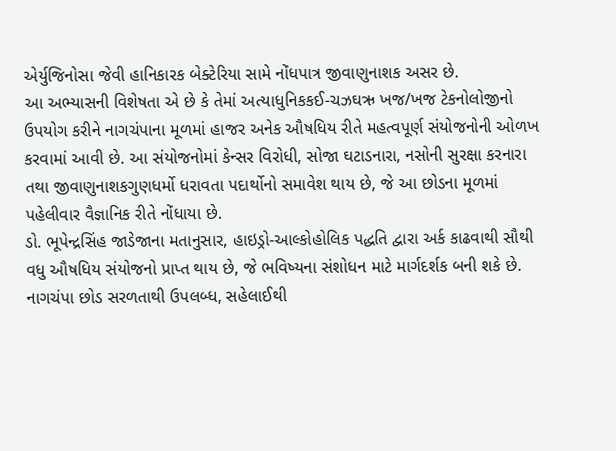એર્યુજિનોસા જેવી હાનિકારક બેક્ટેરિયા સામે નોંધપાત્ર જીવાણુનાશક અસર છે.
આ અભ્યાસની વિશેષતા એ છે કે તેમાં અત્યાધુનિકકઈ-ચઝઘઋ ખજ/ખજ ટેકનોલોજીનો ઉપયોગ કરીને નાગચંપાના મૂળમાં હાજર અનેક ઔષધિય રીતે મહત્વપૂર્ણ સંયોજનોની ઓળખ કરવામાં આવી છે. આ સંયોજનોમાં કેન્સર વિરોધી, સોજા ઘટાડનારા, નસોની સુરક્ષા કરનારા તથા જીવાણુનાશકગુણધર્મો ધરાવતા પદાર્થોનો સમાવેશ થાય છે, જે આ છોડના મૂળમાં પહેલીવાર વૈજ્ઞાનિક રીતે નોંધાયા છે.
ડો. ભૂપેન્દ્રસિંહ જાડેજાના મતાનુસાર, હાઇડ્રો-આલ્કોહોલિક પદ્ધતિ દ્વારા અર્ક કાઢવાથી સૌથી વધુ ઔષધિય સંયોજનો પ્રાપ્ત થાય છે, જે ભવિષ્યના સંશોધન માટે માર્ગદર્શક બની શકે છે. નાગચંપા છોડ સરળતાથી ઉપલબ્ધ, સહેલાઈથી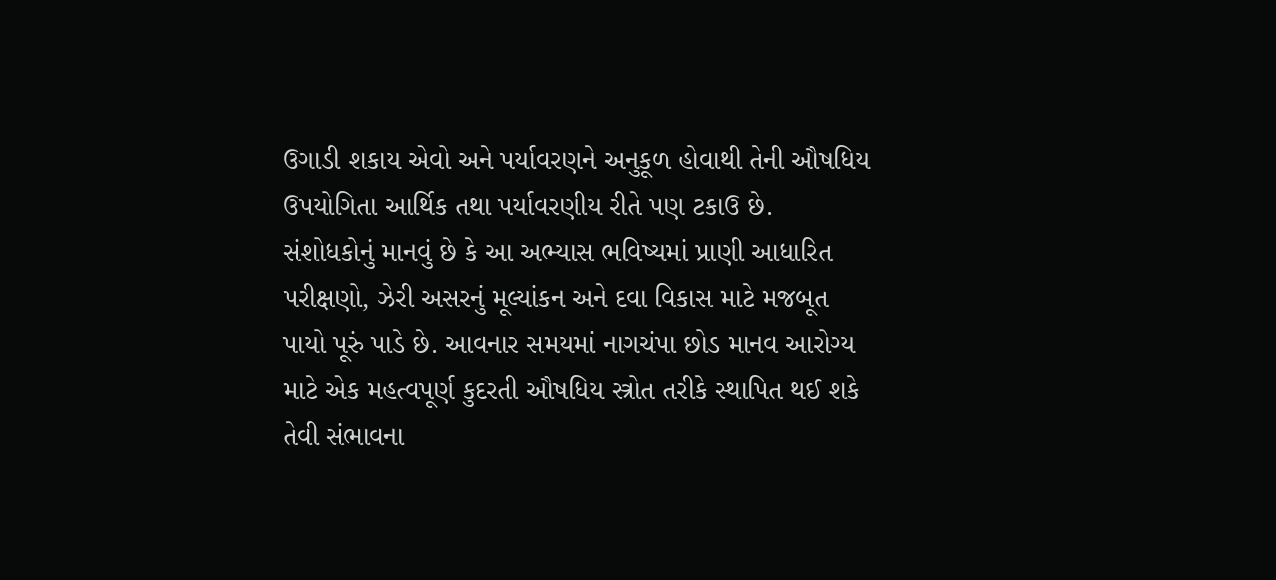ઉગાડી શકાય એવો અને પર્યાવરણને અનુકૂળ હોવાથી તેની ઔષધિય ઉપયોગિતા આર્થિક તથા પર્યાવરણીય રીતે પણ ટકાઉ છે.
સંશોધકોનું માનવું છે કે આ અભ્યાસ ભવિષ્યમાં પ્રાણી આધારિત પરીક્ષણો, ઝેરી અસરનું મૂલ્યાંકન અને દવા વિકાસ માટે મજબૂત પાયો પૂરું પાડે છે. આવનાર સમયમાં નાગચંપા છોડ માનવ આરોગ્ય માટે એક મહત્વપૂર્ણ કુદરતી ઔષધિય સ્ત્રોત તરીકે સ્થાપિત થઈ શકે તેવી સંભાવના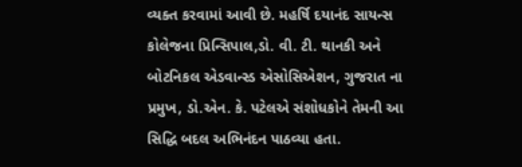વ્યક્ત કરવામાં આવી છે. મહર્ષિ દયાનંદ સાયન્સ કોલેજના પ્રિન્સિપાલ,ડો. વી. ટી. થાનકી અને બોટનિકલ એડવાન્સ્ડ એસોસિએશન, ગુજરાત ના પ્રમુખ, ડો.એન. કે. પટેલએ સંશોધકોને તેમની આ સિદ્ધિ બદલ અભિનંદન પાઠવ્યા હતા.